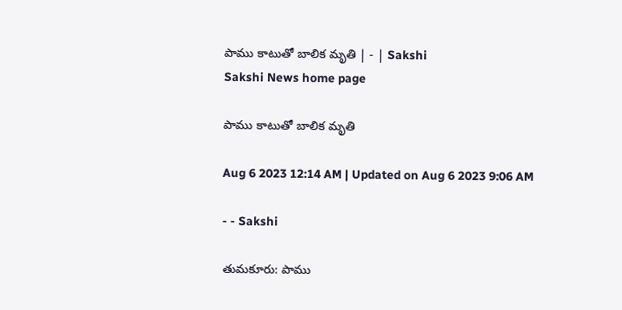పాము కాటుతో బాలిక మృతి | - | Sakshi
Sakshi News home page

పాము కాటుతో బాలిక మృతి

Aug 6 2023 12:14 AM | Updated on Aug 6 2023 9:06 AM

- - Sakshi

తుమకూరు: పాము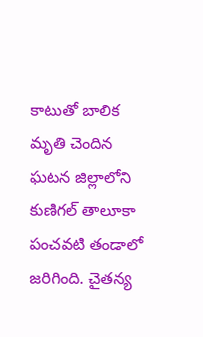కాటుతో బాలిక మృతి చెందిన ఘటన జిల్లాలోని కుణిగల్‌ తాలూకా పంచవటి తండాలో జరిగింది. చైతన్య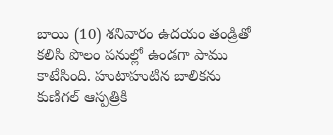బాయి (10) శనివారం ఉదయం తండ్రితో కలిసి పొలం పనుల్లో ఉండగా పాము కాటేసింది. హుటాహుటిన బాలికను కుణిగల్‌ ఆస్పత్రికి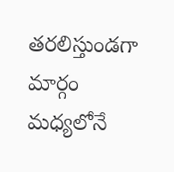తరలిస్తుండగా మార్గం మధ్యలోనే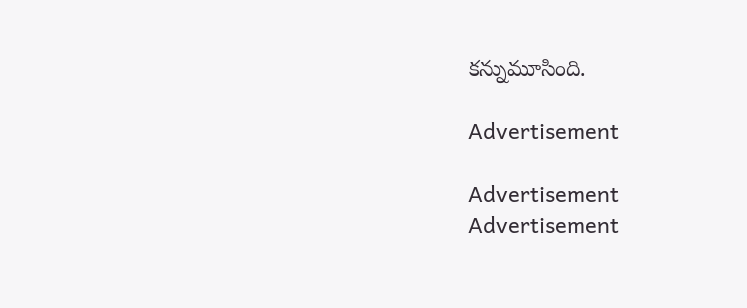కన్నుమూసింది.

Advertisement

Advertisement
Advertisement